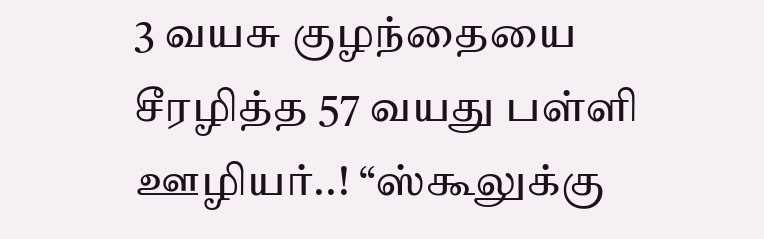3 வயசு குழந்தையை சீரழித்த 57 வயது பள்ளி ஊழியர்..! “ஸ்கூலுக்கு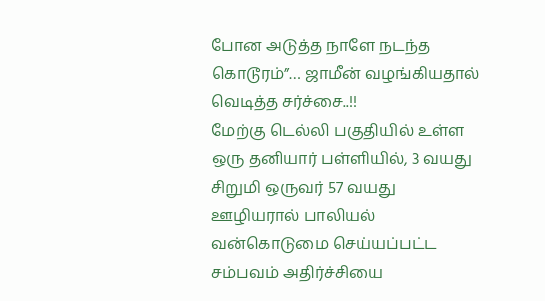போன அடுத்த நாளே நடந்த கொடூரம்”… ஜாமீன் வழங்கியதால் வெடித்த சர்ச்சை..!!
மேற்கு டெல்லி பகுதியில் உள்ள ஒரு தனியார் பள்ளியில், 3 வயது சிறுமி ஒருவர் 57 வயது ஊழியரால் பாலியல் வன்கொடுமை செய்யப்பட்ட சம்பவம் அதிர்ச்சியை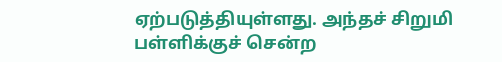ஏற்படுத்தியுள்ளது. அந்தச் சிறுமி பள்ளிக்குச் சென்ற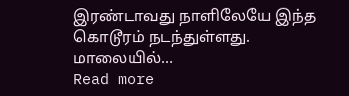இரண்டாவது நாளிலேயே இந்த கொடூரம் நடந்துள்ளது. மாலையில்…
Read more